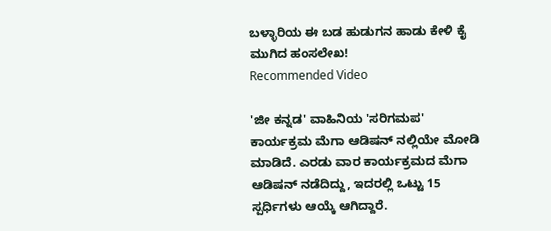ಬಳ್ಳಾರಿಯ ಈ ಬಡ ಹುಡುಗನ ಹಾಡು ಕೇಳಿ ಕೈ ಮುಗಿದ ಹಂಸಲೇಖ!
Recommended Video

'ಜೀ ಕನ್ನಡ' ವಾಹಿನಿಯ 'ಸರಿಗಮಪ' ಕಾರ್ಯಕ್ರಮ ಮೆಗಾ ಆಡಿಷನ್ ನಲ್ಲಿಯೇ ಮೋಡಿ ಮಾಡಿದೆ. ಎರಡು ವಾರ ಕಾರ್ಯಕ್ರಮದ ಮೆಗಾ ಆಡಿಷನ್ ನಡೆದಿದ್ದು, ಇದರಲ್ಲಿ ಒಟ್ಟು 15 ಸ್ಪರ್ಧಿಗಳು ಆಯ್ಕೆ ಆಗಿದ್ದಾರೆ.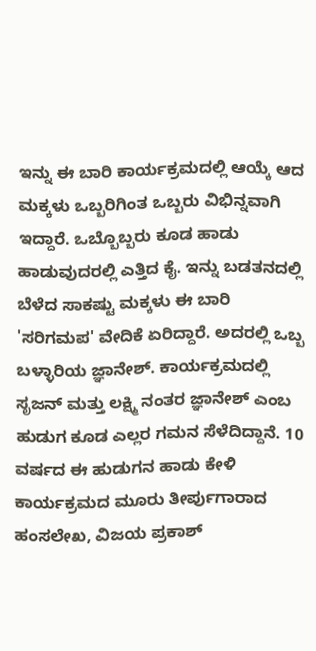ಇನ್ನು ಈ ಬಾರಿ ಕಾರ್ಯಕ್ರಮದಲ್ಲಿ ಆಯ್ಕೆ ಆದ ಮಕ್ಕಳು ಒಬ್ಬರಿಗಿಂತ ಒಬ್ಬರು ವಿಭಿನ್ನವಾಗಿ ಇದ್ದಾರೆ. ಒಬ್ಬೊಬ್ಬರು ಕೂಡ ಹಾಡು ಹಾಡುವುದರಲ್ಲಿ ಎತ್ತಿದ ಕೈ. ಇನ್ನು ಬಡತನದಲ್ಲಿ ಬೆಳೆದ ಸಾಕಷ್ಟು ಮಕ್ಕಳು ಈ ಬಾರಿ 'ಸರಿಗಮಪ' ವೇದಿಕೆ ಏರಿದ್ದಾರೆ. ಅದರಲ್ಲಿ ಒಬ್ಬ ಬಳ್ಳಾರಿಯ ಜ್ಞಾನೇಶ್. ಕಾರ್ಯಕ್ರಮದಲ್ಲಿ ಸೃಜನ್ ಮತ್ತು ಲಕ್ಷ್ಮಿ ನಂತರ ಜ್ಞಾನೇಶ್ ಎಂಬ ಹುಡುಗ ಕೂಡ ಎಲ್ಲರ ಗಮನ ಸೆಳೆದಿದ್ದಾನೆ. 10 ವರ್ಷದ ಈ ಹುಡುಗನ ಹಾಡು ಕೇಳಿ ಕಾರ್ಯಕ್ರಮದ ಮೂರು ತೀರ್ಪುಗಾರಾದ ಹಂಸಲೇಖ, ವಿಜಯ ಪ್ರಕಾಶ್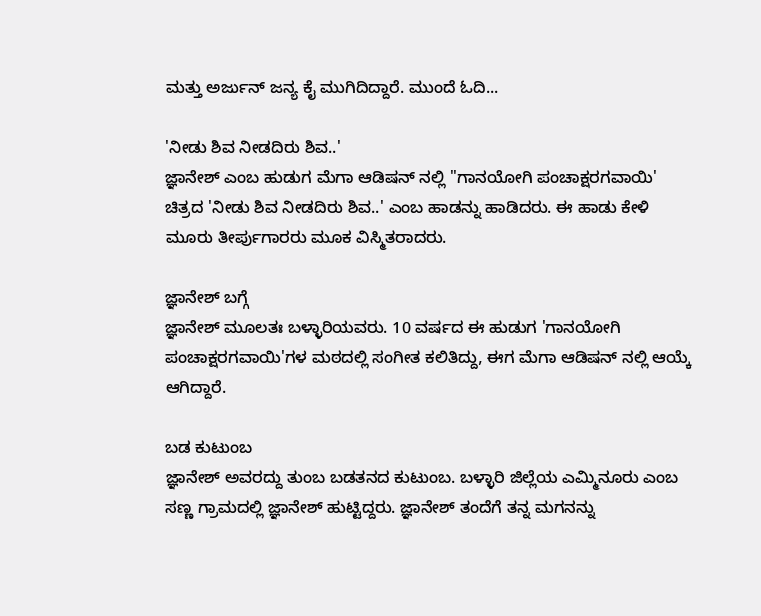ಮತ್ತು ಅರ್ಜುನ್ ಜನ್ಯ ಕೈ ಮುಗಿದಿದ್ದಾರೆ. ಮುಂದೆ ಓದಿ...

'ನೀಡು ಶಿವ ನೀಡದಿರು ಶಿವ..'
ಜ್ಞಾನೇಶ್ ಎಂಬ ಹುಡುಗ ಮೆಗಾ ಆಡಿಷನ್ ನಲ್ಲಿ ''ಗಾನಯೋಗಿ ಪಂಚಾಕ್ಷರಗವಾಯಿ' ಚಿತ್ರದ 'ನೀಡು ಶಿವ ನೀಡದಿರು ಶಿವ..' ಎಂಬ ಹಾಡನ್ನು ಹಾಡಿದರು. ಈ ಹಾಡು ಕೇಳಿ ಮೂರು ತೀರ್ಪುಗಾರರು ಮೂಕ ವಿಸ್ಮಿತರಾದರು.

ಜ್ಞಾನೇಶ್ ಬಗ್ಗೆ
ಜ್ಞಾನೇಶ್ ಮೂಲತಃ ಬಳ್ಳಾರಿಯವರು. 10 ವರ್ಷದ ಈ ಹುಡುಗ 'ಗಾನಯೋಗಿ ಪಂಚಾಕ್ಷರಗವಾಯಿ'ಗಳ ಮಠದಲ್ಲಿ ಸಂಗೀತ ಕಲಿತಿದ್ದು, ಈಗ ಮೆಗಾ ಆಡಿಷನ್ ನಲ್ಲಿ ಆಯ್ಕೆ ಆಗಿದ್ದಾರೆ.

ಬಡ ಕುಟುಂಬ
ಜ್ಞಾನೇಶ್ ಅವರದ್ದು ತುಂಬ ಬಡತನದ ಕುಟುಂಬ. ಬಳ್ಳಾರಿ ಜಿಲ್ಲೆಯ ಎಮ್ಮಿನೂರು ಎಂಬ ಸಣ್ಣ ಗ್ರಾಮದಲ್ಲಿ ಜ್ಞಾನೇಶ್ ಹುಟ್ಟಿದ್ದರು. ಜ್ಞಾನೇಶ್ ತಂದೆಗೆ ತನ್ನ ಮಗನನ್ನು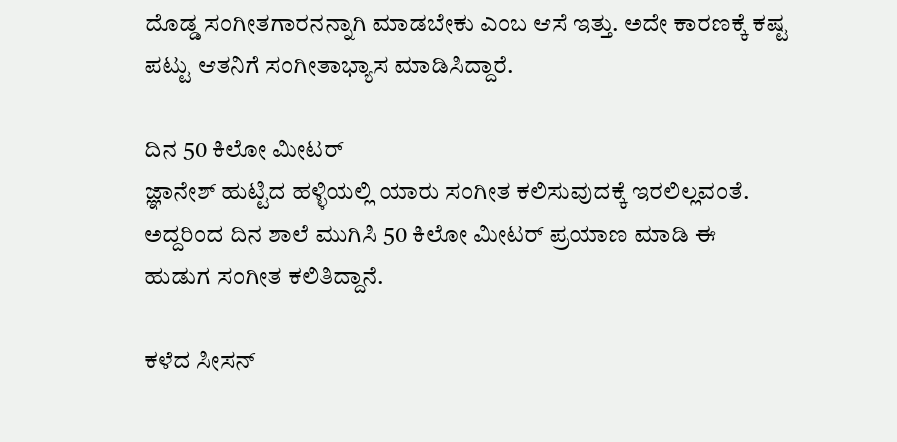ದೊಡ್ಡ ಸಂಗೀತಗಾರನನ್ನಾಗಿ ಮಾಡಬೇಕು ಎಂಬ ಆಸೆ ಇತ್ತು. ಅದೇ ಕಾರಣಕ್ಕೆ ಕಷ್ಟ ಪಟ್ಟು ಆತನಿಗೆ ಸಂಗೀತಾಭ್ಯಾಸ ಮಾಡಿಸಿದ್ದಾರೆ.

ದಿನ 50 ಕಿಲೋ ಮೀಟರ್
ಜ್ಞಾನೇಶ್ ಹುಟ್ಟಿದ ಹಳ್ಳಿಯಲ್ಲಿ ಯಾರು ಸಂಗೀತ ಕಲಿಸುವುದಕ್ಕೆ ಇರಲಿಲ್ಲವಂತೆ. ಅದ್ದರಿಂದ ದಿನ ಶಾಲೆ ಮುಗಿಸಿ 50 ಕಿಲೋ ಮೀಟರ್ ಪ್ರಯಾಣ ಮಾಡಿ ಈ ಹುಡುಗ ಸಂಗೀತ ಕಲಿತಿದ್ದಾನೆ.

ಕಳೆದ ಸೀಸನ್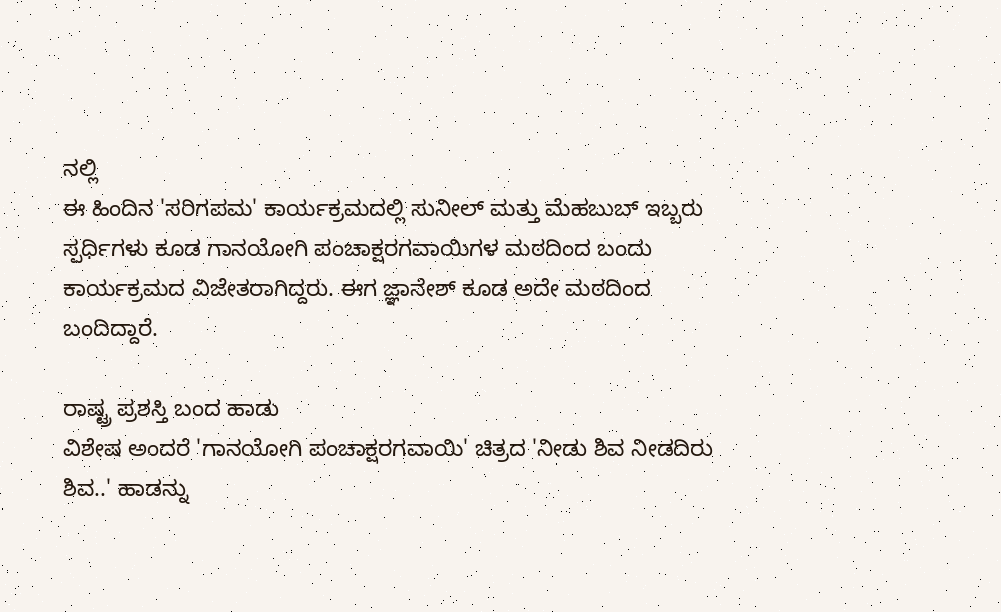ನಲ್ಲಿ
ಈ ಹಿಂದಿನ 'ಸರಿಗಪಮ' ಕಾರ್ಯಕ್ರಮದಲ್ಲಿ ಸುನೀಲ್ ಮತ್ತು ಮೆಹಬುಬ್ ಇಬ್ಬರು ಸ್ಪರ್ಧಿಗಳು ಕೂಡ ಗಾನಯೋಗಿ ಪಂಚಾಕ್ಷರಗವಾಯಿಗಳ ಮಠದಿಂದ ಬಂದು ಕಾರ್ಯಕ್ರಮದ ವಿಜೇತರಾಗಿದ್ದರು. ಈಗ ಜ್ಞಾನೇಶ್ ಕೂಡ ಅದೇ ಮಠದಿಂದ ಬಂದಿದ್ದಾರೆ.

ರಾಷ್ಟ್ರ ಪ್ರಶಸ್ತಿ ಬಂದ ಹಾಡು
ವಿಶೇಷ ಅಂದರೆ 'ಗಾನಯೋಗಿ ಪಂಚಾಕ್ಷರಗವಾಯಿ' ಚಿತ್ರದ 'ನೀಡು ಶಿವ ನೀಡದಿರು ಶಿವ..' ಹಾಡನ್ನು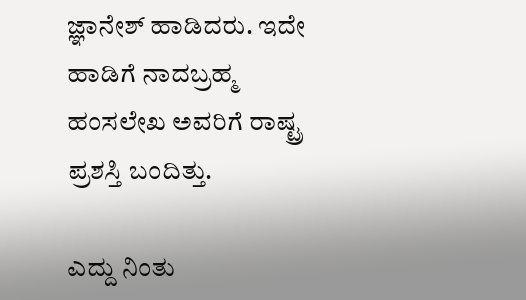ಜ್ಞಾನೇಶ್ ಹಾಡಿದರು. ಇದೇ ಹಾಡಿಗೆ ನಾದಬ್ರಹ್ಮ ಹಂಸಲೇಖ ಅವರಿಗೆ ರಾಷ್ಟ್ರ ಪ್ರಶಸ್ತಿ ಬಂದಿತ್ತು.

ಎದ್ದು ನಿಂತು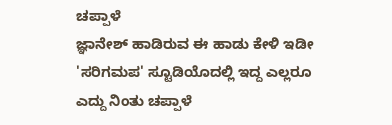ಚಪ್ಪಾಳೆ
ಜ್ಞಾನೇಶ್ ಹಾಡಿರುವ ಈ ಹಾಡು ಕೇಳಿ ಇಡೀ 'ಸರಿಗಮಪ' ಸ್ಟೂಡಿಯೊದಲ್ಲಿ ಇದ್ದ ಎಲ್ಲರೂ ಎದ್ದು ನಿಂತು ಚಪ್ಪಾಳೆ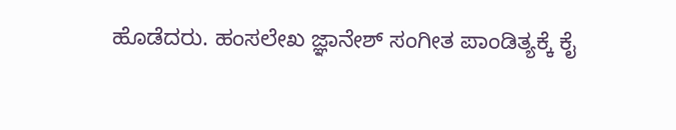ಹೊಡೆದರು. ಹಂಸಲೇಖ ಜ್ಞಾನೇಶ್ ಸಂಗೀತ ಪಾಂಡಿತ್ಯಕ್ಕೆ ಕೈ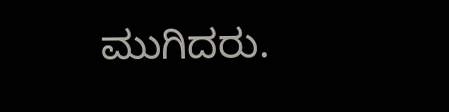ಮುಗಿದರು.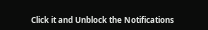Click it and Unblock the Notifications